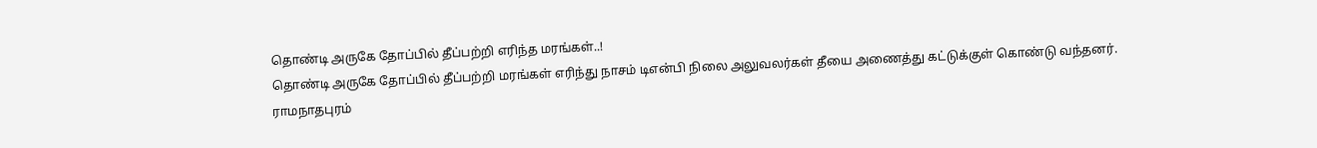தொண்டி அருகே தோப்பில் தீப்பற்றி எரிந்த மரங்கள்..!
தொண்டி அருகே தோப்பில் தீப்பற்றி மரங்கள் எரிந்து நாசம் டிஎன்பி நிலை அலுவலர்கள் தீயை அணைத்து கட்டுக்குள் கொண்டு வந்தனர். ராமநாதபுரம்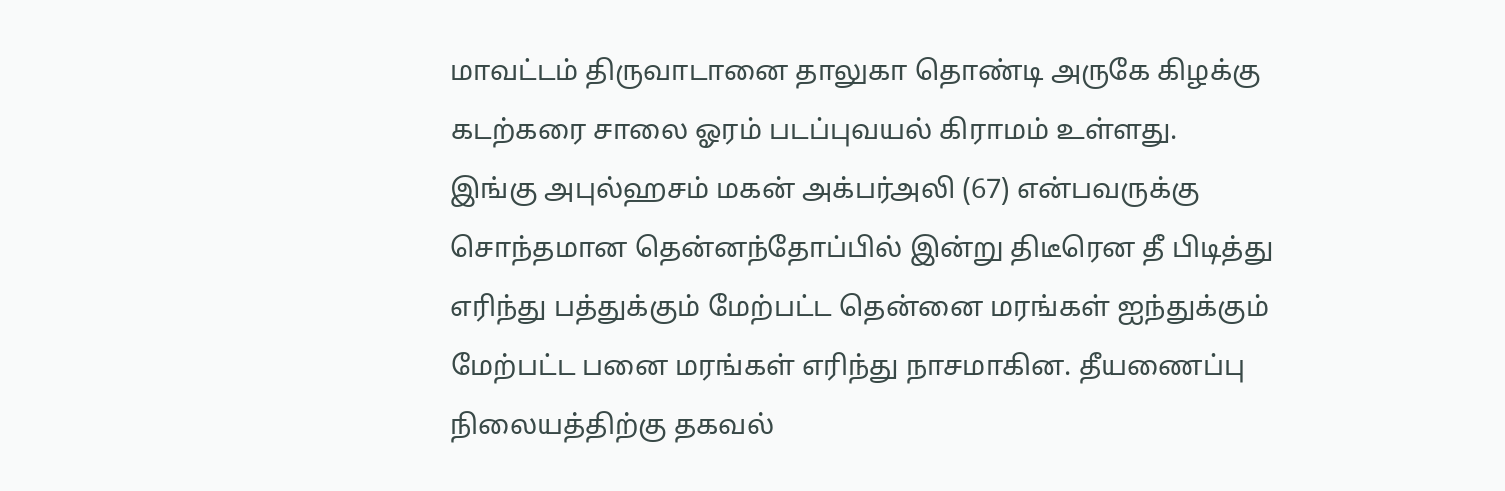மாவட்டம் திருவாடானை தாலுகா தொண்டி அருகே கிழக்கு கடற்கரை சாலை ஓரம் படப்புவயல் கிராமம் உள்ளது.
இங்கு அபுல்ஹசம் மகன் அக்பர்அலி (67) என்பவருக்கு சொந்தமான தென்னந்தோப்பில் இன்று திடீரென தீ பிடித்து எரிந்து பத்துக்கும் மேற்பட்ட தென்னை மரங்கள் ஐந்துக்கும் மேற்பட்ட பனை மரங்கள் எரிந்து நாசமாகின. தீயணைப்பு நிலையத்திற்கு தகவல்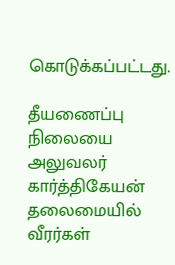கொடுக்கப்பட்டது.

தீயணைப்பு நிலையை அலுவலர் கார்த்திகேயன் தலைமையில் வீரர்கள்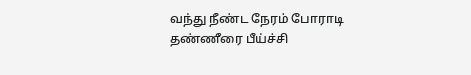வந்து நீண்ட நேரம் போராடி தண்ணீரை பீய்ச்சி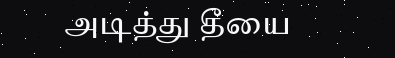அடித்து தீயை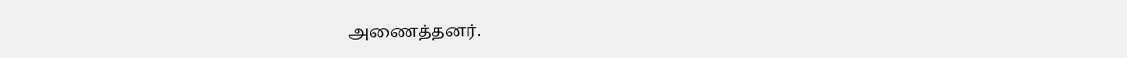அணைத்தனர்.